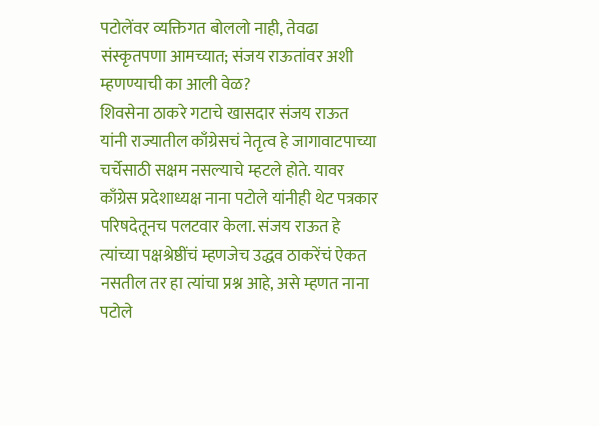पटोलेंवर व्यक्तिगत बोललो नाही, तेवढा संस्कृतपणा आमच्यात; संजय राऊतांवर अशी म्हणण्याची का आली वेळ?
शिवसेना ठाकरे गटाचे खासदार संजय राऊत यांनी राज्यातील काँग्रेसचं नेतृत्व हे जागावाटपाच्या चर्चेसाठी सक्षम नसल्याचे म्हटले होते. यावर काँग्रेस प्रदेशाध्यक्ष नाना पटोले यांनीही थेट पत्रकार परिषदेतूनच पलटवार केला. संजय राऊत हे त्यांच्या पक्षश्रेष्ठींचं म्हणजेच उद्धव ठाकरेंचं ऐकत नसतील तर हा त्यांचा प्रश्न आहे, असे म्हणत नाना पटोले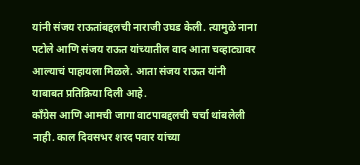यांनी संजय राऊतांबद्दलची नाराजी उघड केली. त्यामुळे नाना पटोले आणि संजय राऊत यांच्यातील वाद आता चव्हाट्यावर आल्याचं पाहायला मिळले. आता संजय राऊत यांनी याबाबत प्रतिक्रिया दिली आहे.
काँग्रेस आणि आमची जागा वाटपाबद्दलची चर्चा थांबलेली नाही. काल दिवसभर शरद पवार यांच्या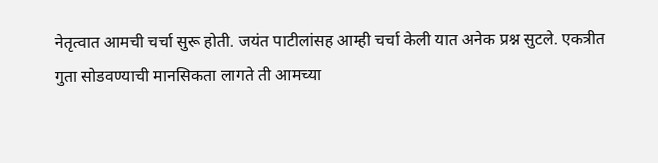नेतृत्वात आमची चर्चा सुरू होती. जयंत पाटीलांसह आम्ही चर्चा केली यात अनेक प्रश्न सुटले. एकत्रीत गुता सोडवण्याची मानसिकता लागते ती आमच्या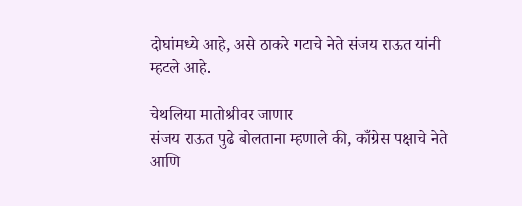दोघांमध्ये आहे, असे ठाकरे गटाचे नेते संजय राऊत यांनी म्हटले आहे.

चेथलिया मातोश्रीवर जाणार
संजय राऊत पुढे बोलताना म्हणाले की, काँग्रेस पक्षाचे नेते आणि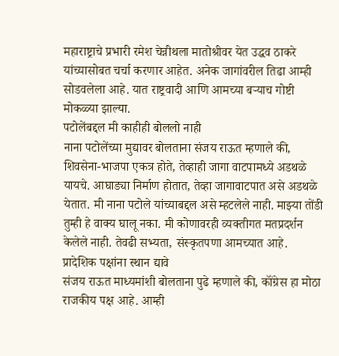महाराष्ट्राचे प्रभारी रमेश चेन्नीथला मातोश्रीवर येत उद्धव ठाकरे यांच्यासोबत चर्चा करणार आहेत. अनेक जागांवरील तिढा आम्ही सोडवलेला आहे. यात राष्ट्रवादी आणि आमच्या बऱ्याच गोष्टी मोकळ्या झाल्या.
पटोलेंबद्दल मी काहीही बोललो नाही
नाना पटोलेंच्या मुद्यावर बोलताना संजय राऊत म्हणाले की, शिवसेना-भाजपा एकत्र होते, तेव्हाही जागा वाटपामध्ये अडथळे यायचे. आघाड्या निर्माण होतात, तेव्हा जागावाटपात असे अडथळे येतात. मी नाना पटोले यांच्याबद्दल असे म्हटलेले नाही. माझ्या तोंडी तुम्ही हे वाक्य घालू नका. मी कोणावरही व्यक्तीगत मतप्रदर्शन केलेले नाही. तेवढी सभ्यता, संस्कृतपणा आमच्यात आहे.
प्रादेशिक पक्षांना स्थान द्यावे
संजय राऊत माध्यमांशी बोलताना पुढे म्हणाले की, कॉंग्रेस हा मोठा राजकीय पक्ष आहे. आम्ही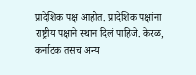प्रादेशिक पक्ष आहोत. प्रादेशिक पक्षांना राष्ट्रीय पक्षाने स्थान दिलं पाहिजे. केरळ, कर्नाटक तसच अन्य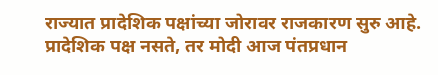राज्यात प्रादेशिक पक्षांच्या जोरावर राजकारण सुरु आहे. प्रादेशिक पक्ष नसते, तर मोदी आज पंतप्रधान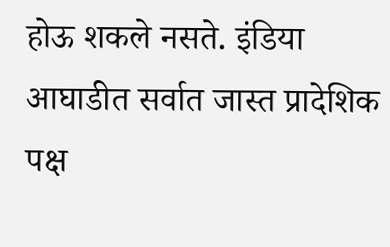होऊ शकले नसते. इंडिया आघाडीत सर्वात जास्त प्रादेशिक पक्ष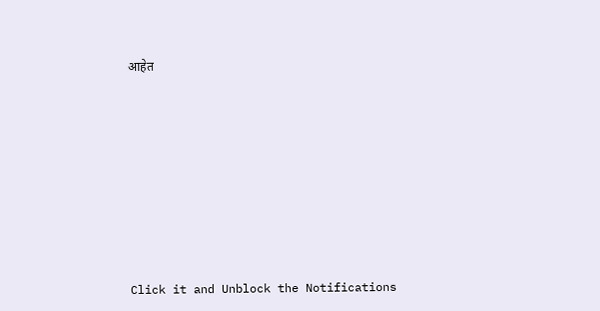आहेत












Click it and Unblock the Notifications